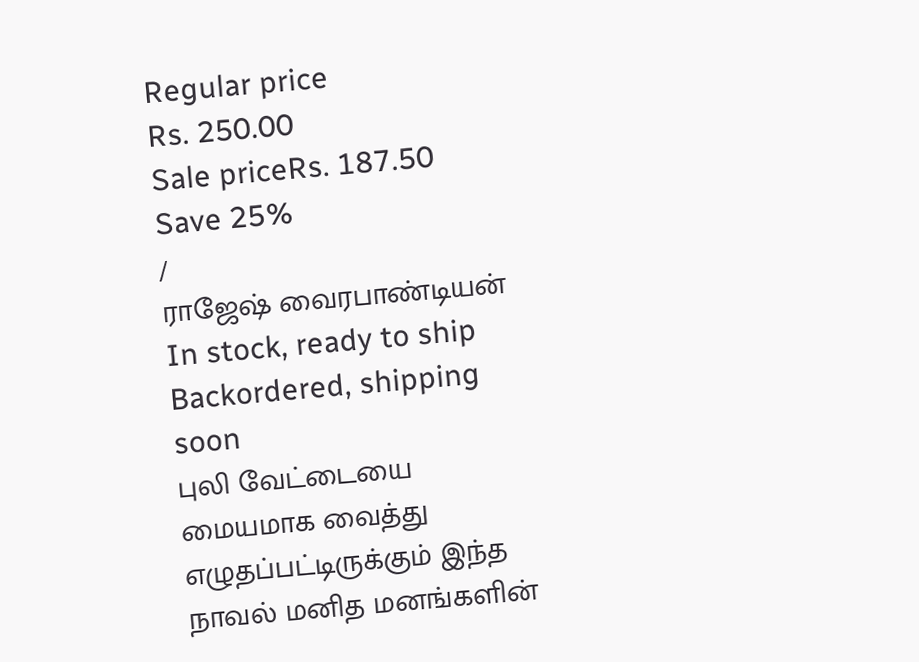Regular price
Rs. 250.00
Sale priceRs. 187.50
Save 25%
/
ராஜேஷ் வைரபாண்டியன்
In stock, ready to ship
Backordered, shipping soon
புலி வேட்டையை மையமாக வைத்து எழுதப்பட்டிருக்கும் இந்த நாவல் மனித மனங்களின்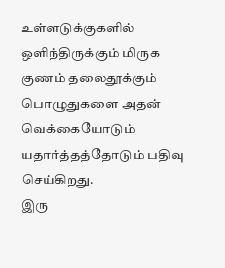உள்ளடுக்குகளில் ஒளிந்திருக்கும் மிருக குணம் தலைதூக்கும் பொழுதுகளை அதன் வெக்கையோடும் யதார்த்தத்தோடும் பதிவு செய்கிறது.
இரு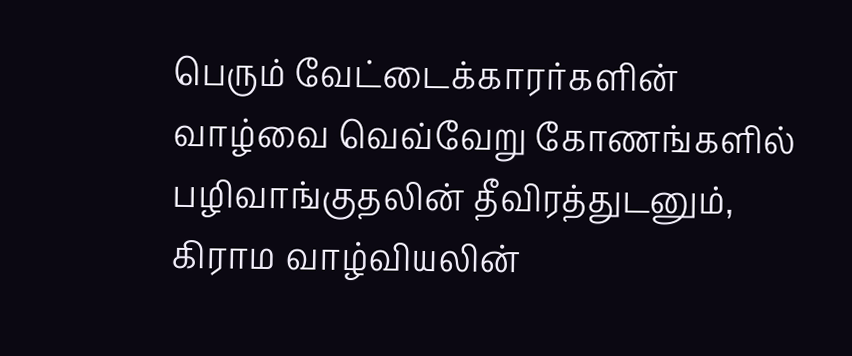பெரும் வேட்டைக்காரர்களின் வாழ்வை வெவ்வேறு கோணங்களில் பழிவாங்குதலின் தீவிரத்துடனும், கிராம வாழ்வியலின்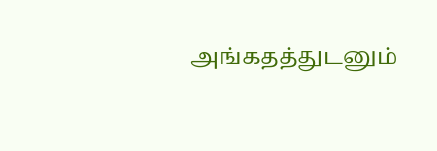அங்கதத்துடனும்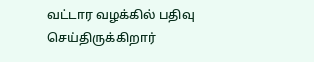வட்டார வழக்கில் பதிவு செய்திருக்கிறார்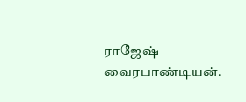ராஜேஷ் வைரபாண்டியன்.